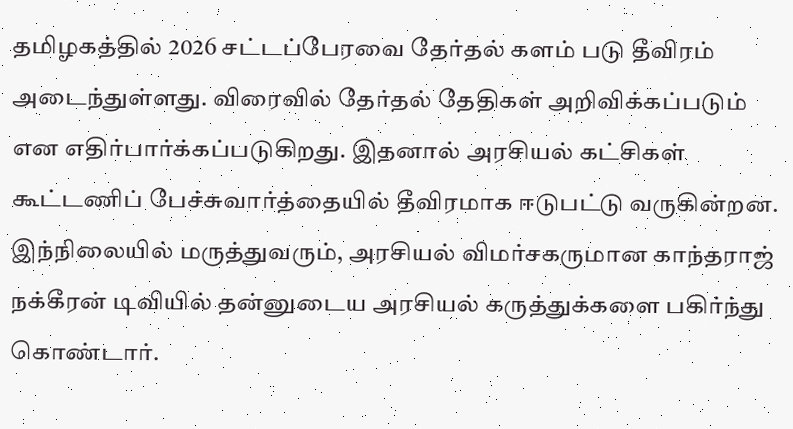தமிழகத்தில் 2026 சட்டப்பேரவை தேர்தல் களம் படு தீவிரம் அடைந்துள்ளது. விரைவில் தேர்தல் தேதிகள் அறிவிக்கப்படும் என எதிர்பார்க்கப்படுகிறது. இதனால் அரசியல் கட்சிகள் கூட்டணிப் பேச்சுவார்த்தையில் தீவிரமாக ஈடுபட்டு வருகின்றன.
இந்நிலையில் மருத்துவரும், அரசியல் விமர்சகருமான காந்தராஜ் நக்கீரன் டிவியில் தன்னுடைய அரசியல் கருத்துக்களை பகிர்ந்து கொண்டார்.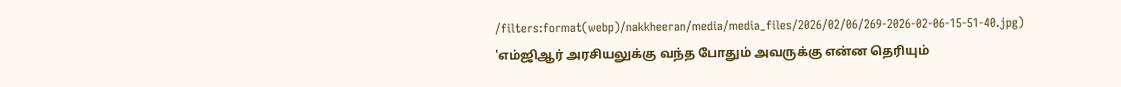/filters:format(webp)/nakkheeran/media/media_files/2026/02/06/269-2026-02-06-15-51-40.jpg)
'எம்ஜிஆர் அரசியலுக்கு வந்த போதும் அவருக்கு என்ன தெரியும்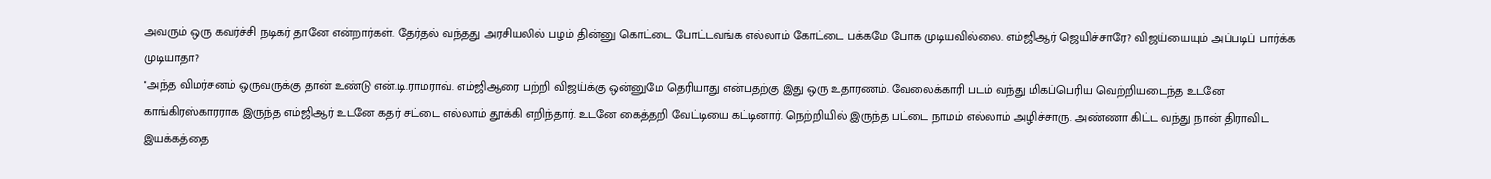அவரும் ஒரு கவர்ச்சி நடிகர் தானே என்றார்கள். தேர்தல் வந்தது அரசியலில் பழம் தின்னு கொட்டை போட்டவங்க எல்லாம் கோட்டை பக்கமே போக முடியவில்லை. எம்ஜிஆர் ஜெயிச்சாரே? விஜய்யையும் அப்படிப் பார்க்க முடியாதா?
''அந்த விமர்சனம் ஒருவருக்கு தான் உண்டு என்.டி.ராமராவ். எம்ஜிஆரை பற்றி விஜய்க்கு ஒன்னுமே தெரியாது என்பதற்கு இது ஒரு உதாரணம். வேலைக்காரி படம் வந்து மிகப்பெரிய வெற்றியடைந்த உடனே காங்கிரஸ்காரராக இருந்த எம்ஜிஆர் உடனே கதர் சட்டை எல்லாம் தூக்கி எறிந்தார். உடனே கைத்தறி வேட்டியை கட்டினார். நெற்றியில் இருந்த பட்டை நாமம் எல்லாம் அழிச்சாரு. அண்ணா கிட்ட வந்து நான் திராவிட இயக்கத்தை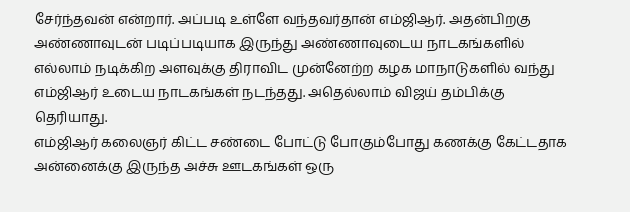சேர்ந்தவன் என்றார். அப்படி உள்ளே வந்தவர்தான் எம்ஜிஆர். அதன்பிறகு அண்ணாவுடன் படிப்படியாக இருந்து அண்ணாவுடைய நாடகங்களில் எல்லாம் நடிக்கிற அளவுக்கு திராவிட முன்னேற்ற கழக மாநாடுகளில் வந்து எம்ஜிஆர் உடைய நாடகங்கள் நடந்தது. அதெல்லாம் விஜய் தம்பிக்கு தெரியாது.
எம்ஜிஆர் கலைஞர் கிட்ட சண்டை போட்டு போகும்போது கணக்கு கேட்டதாக அன்னைக்கு இருந்த அச்சு ஊடகங்கள் ஒரு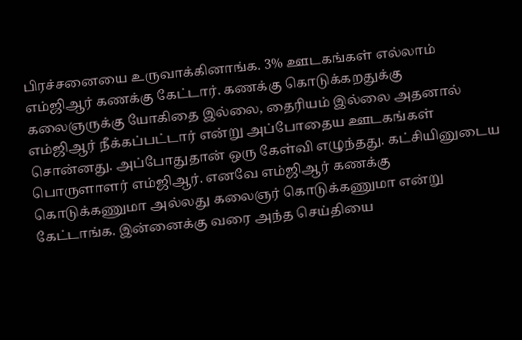பிரச்சனையை உருவாக்கினாங்க. 3% ஊடகங்கள் எல்லாம் எம்ஜிஆர் கணக்கு கேட்டார். கணக்கு கொடுக்கறதுக்கு கலைஞருக்கு யோகிதை இல்லை, தைரியம் இல்லை அதனால் எம்ஜிஆர் நீக்கப்பட்டார் என்று அப்போதைய ஊடகங்கள் சொன்னது. அப்போதுதான் ஒரு கேள்வி எழுந்தது. கட்சியினுடைய பொருளாளர் எம்ஜிஆர். எனவே எம்ஜிஆர் கணக்கு கொடுக்கணுமா அல்லது கலைஞர் கொடுக்கணுமா என்று கேட்டாங்க. இன்னைக்கு வரை அந்த செய்தியை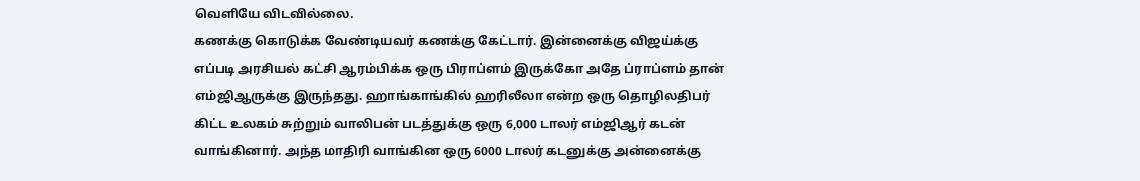வெளியே விடவில்லை.
கணக்கு கொடுக்க வேண்டியவர் கணக்கு கேட்டார். இன்னைக்கு விஜய்க்கு எப்படி அரசியல் கட்சி ஆரம்பிக்க ஒரு பிராப்ளம் இருக்கோ அதே ப்ராப்ளம் தான் எம்ஜிஆருக்கு இருந்தது. ஹாங்காங்கில் ஹரிலீலா என்ற ஒரு தொழிலதிபர் கிட்ட உலகம் சுற்றும் வாலிபன் படத்துக்கு ஒரு 6,000 டாலர் எம்ஜிஆர் கடன் வாங்கினார். அந்த மாதிரி வாங்கின ஒரு 6000 டாலர் கடனுக்கு அன்னைக்கு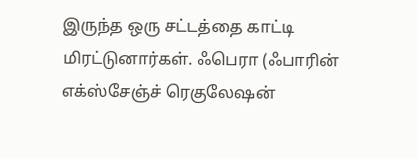இருந்த ஒரு சட்டத்தை காட்டி மிரட்டுனார்கள். ஃபெரா (ஃபாரின் எக்ஸ்சேஞ்ச் ரெகுலேஷன்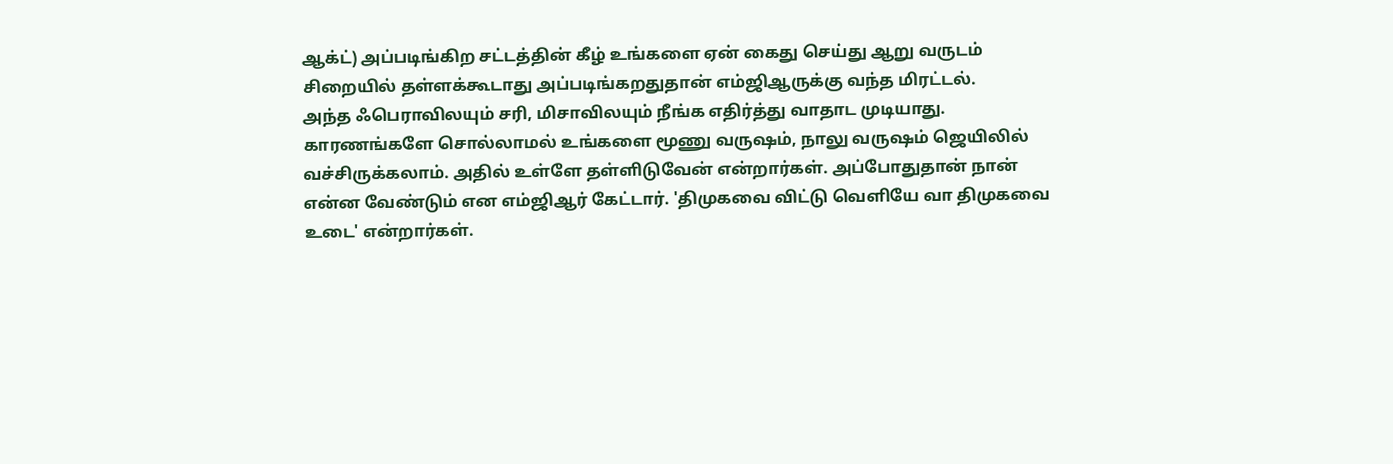ஆக்ட்) அப்படிங்கிற சட்டத்தின் கீழ் உங்களை ஏன் கைது செய்து ஆறு வருடம் சிறையில் தள்ளக்கூடாது அப்படிங்கறதுதான் எம்ஜிஆருக்கு வந்த மிரட்டல்.
அந்த ஃபெராவிலயும் சரி, மிசாவிலயும் நீங்க எதிர்த்து வாதாட முடியாது. காரணங்களே சொல்லாமல் உங்களை மூணு வருஷம், நாலு வருஷம் ஜெயிலில் வச்சிருக்கலாம். அதில் உள்ளே தள்ளிடுவேன் என்றார்கள். அப்போதுதான் நான் என்ன வேண்டும் என எம்ஜிஆர் கேட்டார். 'திமுகவை விட்டு வெளியே வா திமுகவை உடை' என்றார்கள்.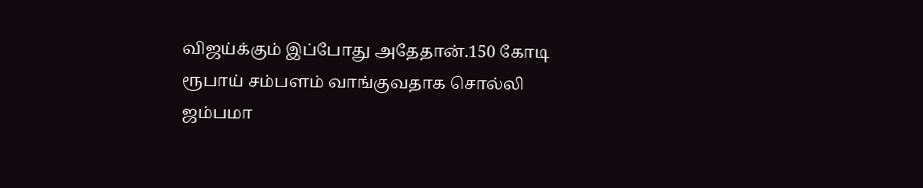விஜய்க்கும் இப்போது அதேதான்.150 கோடி ரூபாய் சம்பளம் வாங்குவதாக சொல்லி ஜம்பமா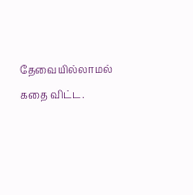தேவையில்லாமல் கதை விட்ட.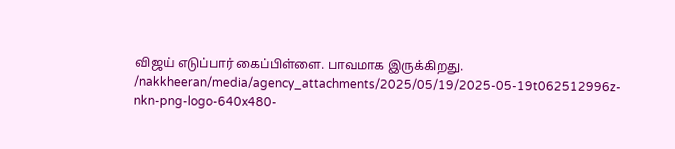விஜய் எடுப்பார் கைப்பிள்ளை. பாவமாக இருக்கிறது.
/nakkheeran/media/agency_attachments/2025/05/19/2025-05-19t062512996z-nkn-png-logo-640x480-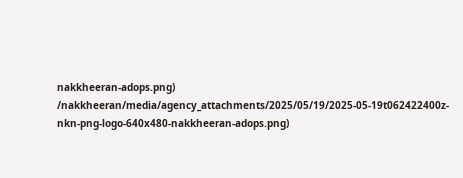nakkheeran-adops.png)
/nakkheeran/media/agency_attachments/2025/05/19/2025-05-19t062422400z-nkn-png-logo-640x480-nakkheeran-adops.png)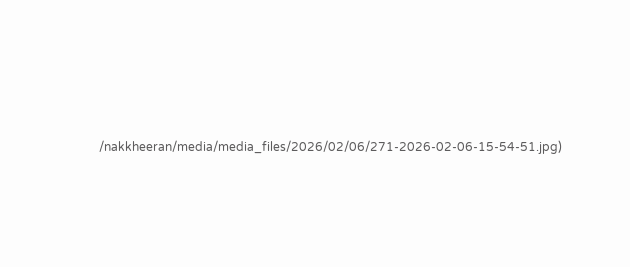/nakkheeran/media/media_files/2026/02/06/271-2026-02-06-15-54-51.jpg)